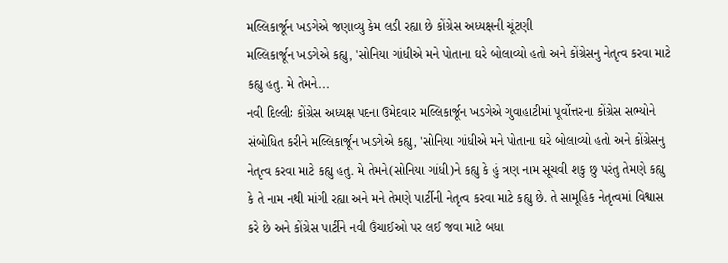મલ્લિકાર્જૂન ખડગેએ જણાવ્યુ કેમ લડી રહ્યા છે કોંગ્રેસ અધ્યક્ષની ચૂંટણી
મલ્લિકાર્જૂન ખડગેએ કહ્યુ, 'સોનિયા ગાંધીએ મને પોતાના ઘરે બોલાવ્યો હતો અને કોંગ્રેસનુ નેતૃત્વ કરવા માટે કહ્યુ હતુ. મે તેમને...
નવી દિલ્લીઃ કોંગ્રેસ અધ્યક્ષ પદના ઉમેદવાર મલ્લિકાર્જૂન ખડગેએ ગુવાહાટીમાં પૂર્વોત્તરના કોંગ્રેસ સભ્યોને સંબોધિત કરીને મલ્લિકાર્જૂન ખડગેએ કહ્યુ, 'સોનિયા ગાંધીએ મને પોતાના ઘરે બોલાવ્યો હતો અને કોંગ્રેસનુ નેતૃત્વ કરવા માટે કહ્યુ હતુ. મે તેમને(સોનિયા ગાંધી)ને કહ્યુ કે હું ત્રણ નામ સૂચવી શકુ છુ પરંતુ તેમણે કહ્યુ કે તે નામ નથી માંગી રહ્યા અને મને તેમણે પાર્ટીની નેતૃત્વ કરવા માટે કહ્યુ છે. તે સામૂહિક નેતૃત્વમાં વિશ્વાસ કરે છે અને કોંગ્રેસ પાર્ટીને નવી ઉંચાઈઓ પર લઈ જવા માટે બધા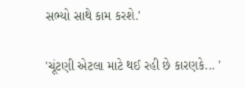સભ્યો સાથે કામ કરશે.'

'ચૂંટણી એટલા માટે થઈ રહી છે કારણકે... '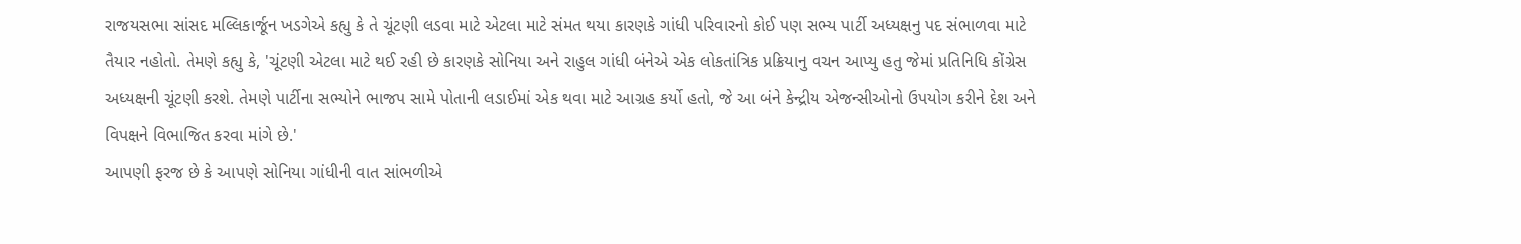રાજયસભા સાંસદ મલ્લિકાર્જૂન ખડગેએ કહ્યુ કે તે ચૂંટણી લડવા માટે એટલા માટે સંમત થયા કારણકે ગાંધી પરિવારનો કોઈ પણ સભ્ય પાર્ટી અધ્યક્ષનુ પદ સંભાળવા માટે તૈયાર નહોતો. તેમણે કહ્યુ કે, 'ચૂંટણી એટલા માટે થઈ રહી છે કારણકે સોનિયા અને રાહુલ ગાંધી બંનેએ એક લોકતાંત્રિક પ્રક્રિયાનુ વચન આપ્યુ હતુ જેમાં પ્રતિનિધિ કોંગ્રેસ અધ્યક્ષની ચૂંટણી કરશે. તેમણે પાર્ટીના સભ્યોને ભાજપ સામે પોતાની લડાઈમાં એક થવા માટે આગ્રહ કર્યો હતો, જે આ બંને કેન્દ્રીય એજન્સીઓનો ઉપયોગ કરીને દેશ અને વિપક્ષને વિભાજિત કરવા માંગે છે.'
આપણી ફરજ છે કે આપણે સોનિયા ગાંધીની વાત સાંભળીએ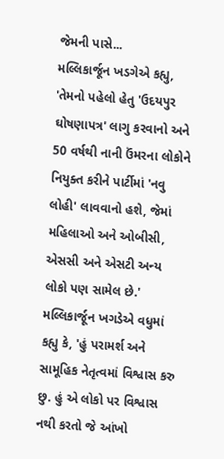જેમની પાસે...
મલ્લિકાર્જૂન ખડગેએ કહ્યુ, 'તેમનો પહેલો હેતુ 'ઉદયપુર ઘોષણાપત્ર' લાગુ કરવાનો અને 50 વર્ષથી નાની ઉંમરના લોકોને નિયુક્ત કરીને પાર્ટીમાં 'નવુ લોહી' લાવવાનો હશે, જેમાં મહિલાઓ અને ઓબીસી, એસસી અને એસટી અન્ય લોકો પણ સામેલ છે.' મલ્લિકાર્જૂન ખગડેએ વધુમાં કહ્યુ કે, 'હું પરામર્શ અને સામૂહિક નેતૃત્વમાં વિશ્વાસ કરુ છુ. હું એ લોકો પર વિશ્વાસ નથી કરતો જે આંખો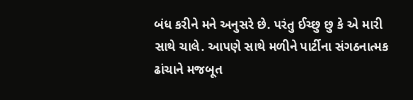બંધ કરીને મને અનુસરે છે. પરંતુ ઈચ્છુ છુ કે એ મારી સાથે ચાલે. આપણે સાથે મળીને પાર્ટીના સંગઠનાત્મક ઢાંચાને મજબૂત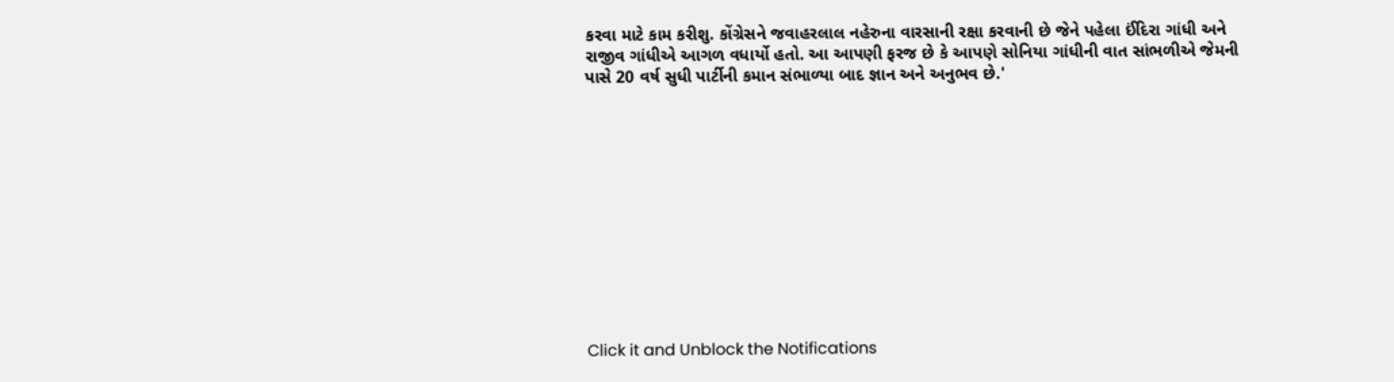કરવા માટે કામ કરીશુ. કોંગ્રેસને જવાહરલાલ નહેરુના વારસાની રક્ષા કરવાની છે જેને પહેલા ઈંદિરા ગાંધી અને રાજીવ ગાંધીએ આગળ વધાર્યો હતો. આ આપણી ફરજ છે કે આપણે સોનિયા ગાંધીની વાત સાંભળીએ જેમની પાસે 20 વર્ષ સુધી પાર્ટીની કમાન સંભાળ્યા બાદ જ્ઞાન અને અનુભવ છે.'












Click it and Unblock the Notifications